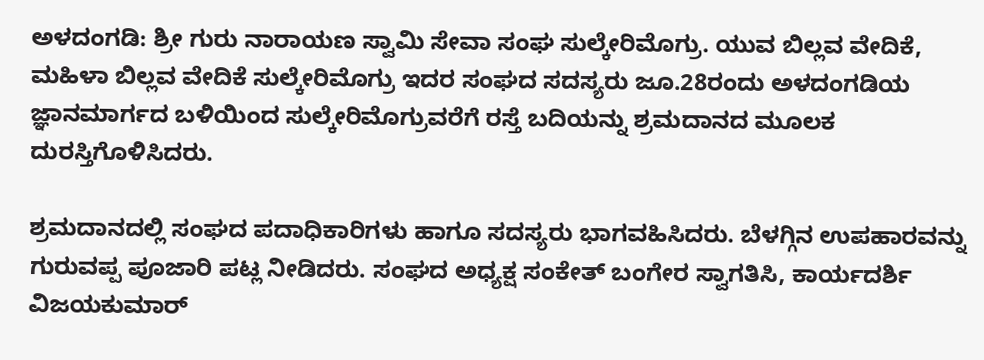ಅಳದಂಗಡಿ: ಶ್ರೀ ಗುರು ನಾರಾಯಣ ಸ್ವಾಮಿ ಸೇವಾ ಸಂಘ ಸುಲ್ಕೇರಿಮೊಗ್ರು. ಯುವ ಬಿಲ್ಲವ ವೇದಿಕೆ, ಮಹಿಳಾ ಬಿಲ್ಲವ ವೇದಿಕೆ ಸುಲ್ಕೇರಿಮೊಗ್ರು ಇದರ ಸಂಘದ ಸದಸ್ಯರು ಜೂ.28ರಂದು ಅಳದಂಗಡಿಯ ಜ್ಞಾನಮಾರ್ಗದ ಬಳಿಯಿಂದ ಸುಲ್ಕೇರಿಮೊಗ್ರುವರೆಗೆ ರಸ್ತೆ ಬದಿಯನ್ನು ಶ್ರಮದಾನದ ಮೂಲಕ ದುರಸ್ತಿಗೊಳಿಸಿದರು.

ಶ್ರಮದಾನದಲ್ಲಿ ಸಂಘದ ಪದಾಧಿಕಾರಿಗಳು ಹಾಗೂ ಸದಸ್ಯರು ಭಾಗವಹಿಸಿದರು. ಬೆಳಗ್ಗಿನ ಉಪಹಾರವನ್ನು ಗುರುವಪ್ಪ ಪೂಜಾರಿ ಪಟ್ಲ ನೀಡಿದರು. ಸಂಘದ ಅಧ್ಯಕ್ಷ ಸಂಕೇತ್ ಬಂಗೇರ ಸ್ವಾಗತಿಸಿ, ಕಾರ್ಯದರ್ಶಿ ವಿಜಯಕುಮಾರ್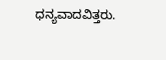ಧನ್ಯವಾದವಿತ್ತರು.